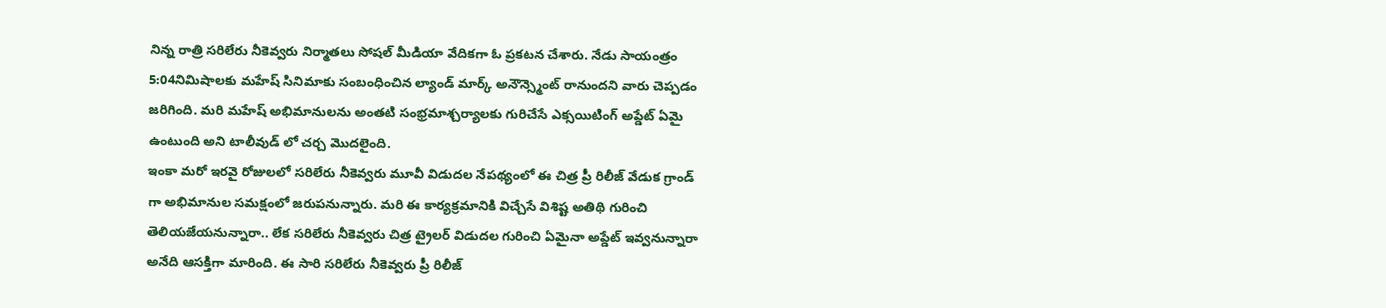నిన్న రాత్రి సరిలేరు నీకెవ్వరు నిర్మాతలు సోషల్ మీడియా వేదికగా ఓ ప్రకటన చేశారు. నేడు సాయంత్రం 5:04నిమిషాలకు మహేష్ సినిమాకు సంబంధించిన ల్యాండ్ మార్క్ అనౌన్స్మెంట్ రానుందని వారు చెప్పడం జరిగింది. మరి మహేష్ అభిమానులను అంతటి సంభ్రమాశ్చర్యాలకు గురిచేసే ఎక్సయిటింగ్ అప్డేట్ ఏమై ఉంటుంది అని టాలీవుడ్ లో చర్చ మొదలైంది.
ఇంకా మరో ఇరవై రోజులలో సరిలేరు నీకెవ్వరు మూవీ విడుదల నేపథ్యంలో ఈ చిత్ర ప్రీ రిలీజ్ వేడుక గ్రాండ్ గా అభిమానుల సమక్షంలో జరుపనున్నారు. మరి ఈ కార్యక్రమానికి విచ్చేసే విశిష్ట అతిథి గురించి తెలియజేయనున్నారా.. లేక సరిలేరు నీకెవ్వరు చిత్ర ట్రైలర్ విడుదల గురించి ఏమైనా అప్డేట్ ఇవ్వనున్నారా అనేది ఆసక్తిగా మారింది. ఈ సారి సరిలేరు నీకెవ్వరు ప్రీ రిలీజ్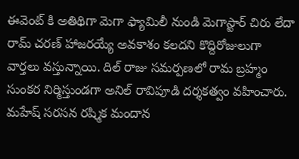ఈవెంట్ కి అతిథిగా మెగా ఫ్యామిలీ నుండి మెగాస్టార్ చిరు లేదా రామ్ చరణ్ హాజరయ్యే అవకాశం కలదని కొద్దిరోజులుగా వార్తలు వస్తున్నాయి. దిల్ రాజు సమర్పణలో రామ బ్రహ్మం సుంకర నిర్మిస్తుండగా అనిల్ రావిపూడి దర్శకత్వం వహించారు. మహేష్ సరసన రష్మిక మందాన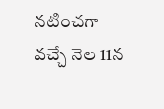నటించగా వచ్చే నెల 11న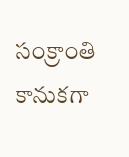సంక్రాంతి కానుకగా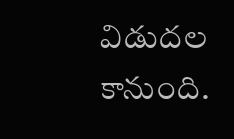విడుదల కానుంది.